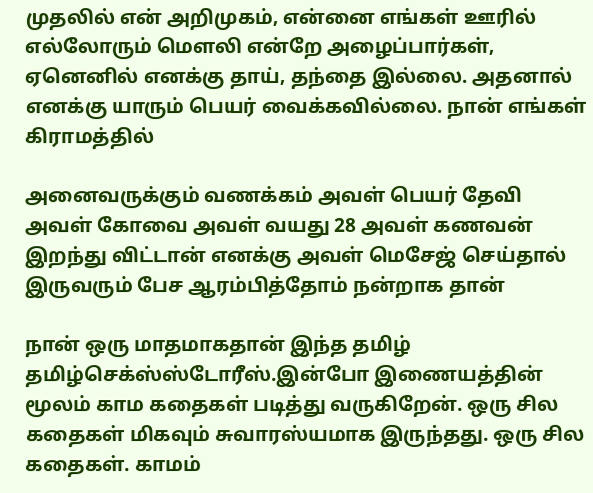முதலில் என் அறிமுகம், என்னை எங்கள் ஊரில் எல்லோரும் மௌலி என்றே அழைப்பார்கள், ஏனெனில் எனக்கு தாய், தந்தை இல்லை. அதனால் எனக்கு யாரும் பெயர் வைக்கவில்லை. நான் எங்கள் கிராமத்தில்

அனைவருக்கும் வணக்கம் அவள் பெயர் தேவி அவள் கோவை அவள் வயது 28 அவள் கணவன் இறந்து விட்டான் எனக்கு அவள் மெசேஜ் செய்தால் இருவரும் பேச ஆரம்பித்தோம் நன்றாக தான்

நான் ஒரு மாதமாகதான் இந்த தமிழ் தமிழ்செக்ஸ்ஸ்டோரீஸ்.இன்போ இணையத்தின் மூலம் காம கதைகள் படித்து வருகிறேன். ஒரு சில கதைகள் மிகவும் சுவாரஸ்யமாக இருந்தது. ஒரு சில கதைகள். காமம்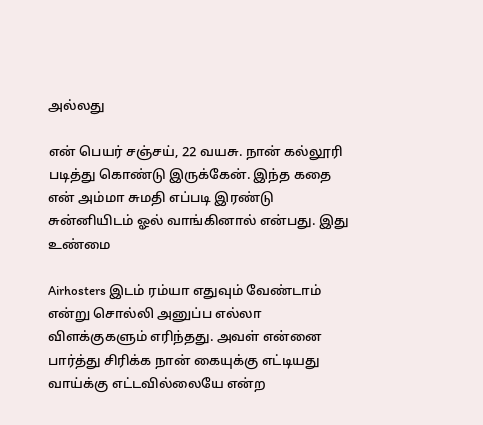அல்லது

என் பெயர் சஞ்சய், 22 வயசு. நான் கல்லூரி படித்து கொண்டு இருக்கேன். இந்த கதை என் அம்மா சுமதி எப்படி இரண்டு சுன்னியிடம் ஓல் வாங்கினால் என்பது. இது உண்மை

Airhosters இடம் ரம்யா எதுவும் வேண்டாம் என்று சொல்லி அனுப்ப எல்லா விளக்குகளும் எரிந்தது. அவள் என்னை பார்த்து சிரிக்க நான் கையுக்கு எட்டியது வாய்க்கு எட்டவில்லையே என்ற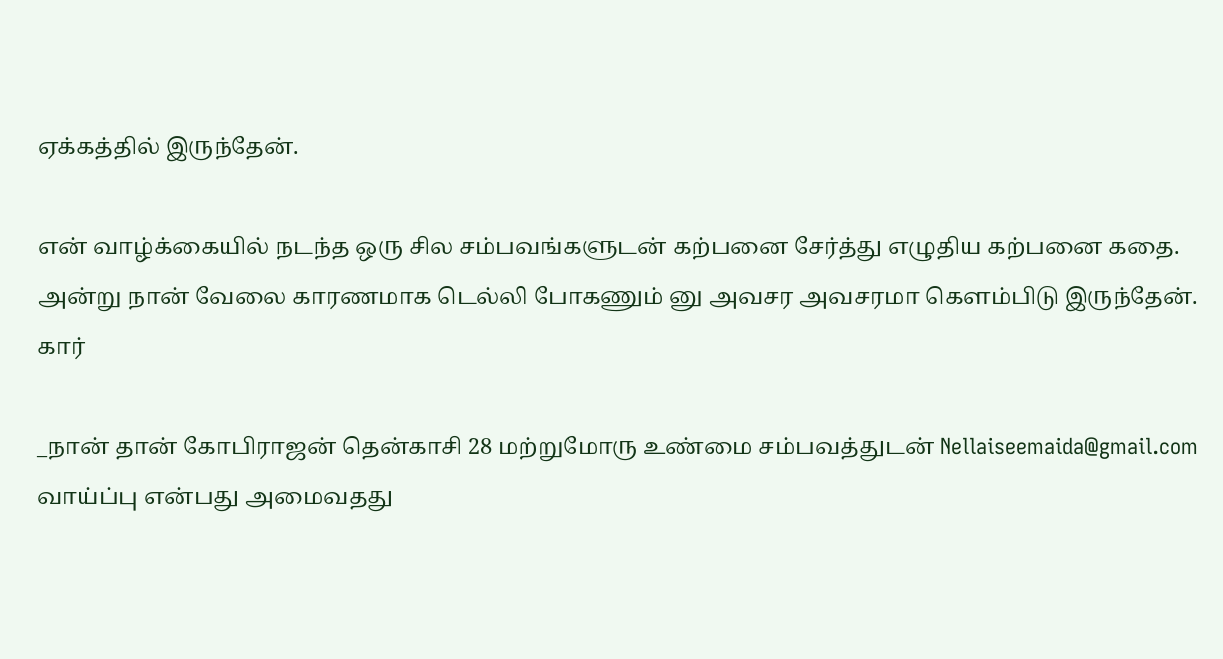ஏக்கத்தில் இருந்தேன்.

என் வாழ்க்கையில் நடந்த ஒரு சில சம்பவங்களுடன் கற்பனை சேர்த்து எழுதிய கற்பனை கதை. அன்று நான் வேலை காரணமாக டெல்லி போகணும் னு அவசர அவசரமா கெளம்பிடு இருந்தேன். கார்

_நான் தான் கோபிராஜன் தென்காசி 28 மற்றுமோரு உண்மை சம்பவத்துடன் Nellaiseemaida@gmail.com வாய்ப்பு என்பது அமைவதது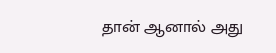தான் ஆனால் அது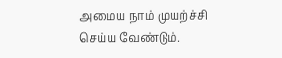அமைய நாம் முயற்ச்சி செய்ய வேண்டும்.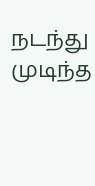நடந்து முடிந்த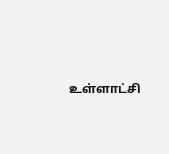உள்ளாட்சி